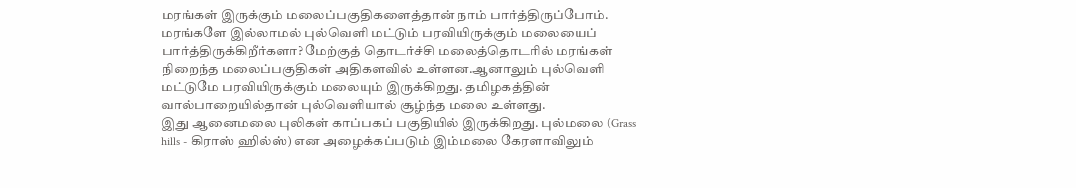மரங்கள் இருக்கும் மலைப்பகுதிகளைத்தான் நாம் பார்த்திருப்போம். மரங்களே இல்லாமல் புல்வெளி மட்டும் பரவியிருக்கும் மலையைப் பார்த்திருக்கிறீர்களா? மேற்குத் தொடர்ச்சி மலைத்தொடரில் மரங்கள் நிறைந்த மலைப்பகுதிகள் அதிகளவில் உள்ளன.ஆனாலும் புல்வெளி மட்டுமே பரவியிருக்கும் மலையும் இருக்கிறது. தமிழகத்தின் வால்பாறையில்தான் புல்வெளியால் சூழ்ந்த மலை உள்ளது.
இது ஆனைமலை புலிகள் காப்பகப் பகுதியில் இருக்கிறது. புல்மலை (Grass hills - கிராஸ் ஹில்ஸ்) என அழைக்கப்படும் இம்மலை கேரளாவிலும்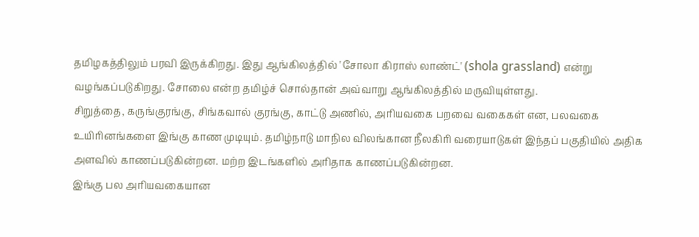தமிழகத்திலும் பரவி இருக்கிறது. இது ஆங்கிலத்தில் 'சோலா கிராஸ் லாண்ட்' (shola grassland) என்று வழங்கப்படுகிறது. சோலை என்ற தமிழ்ச் சொல்தான் அவ்வாறு ஆங்கிலத்தில் மருவியுள்ளது.
சிறுத்தை, கருங்குரங்கு, சிங்கவால் குரங்கு, காட்டு அணில், அரியவகை பறவை வகைகள் என, பலவகை உயிரினங்களை இங்கு காண முடியும். தமிழ்நாடு மாநில விலங்கான நீலகிரி வரையாடுகள் இந்தப் பகுதியில் அதிக அளவில் காணப்படுகின்றன. மற்ற இடங்களில் அரிதாக காணப்படுகின்றன.
இங்கு பல அரியவகையான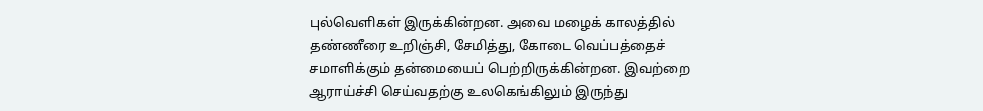புல்வெளிகள் இருக்கின்றன. அவை மழைக் காலத்தில் தண்ணீரை உறிஞ்சி, சேமித்து, கோடை வெப்பத்தைச் சமாளிக்கும் தன்மையைப் பெற்றிருக்கின்றன. இவற்றை ஆராய்ச்சி செய்வதற்கு உலகெங்கிலும் இருந்து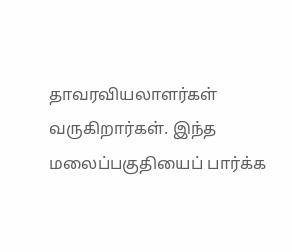தாவரவியலாளர்கள் வருகிறார்கள். இந்த மலைப்பகுதியைப் பார்க்க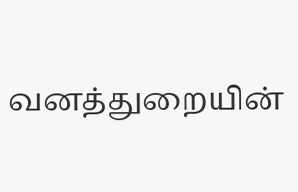வனத்துறையின்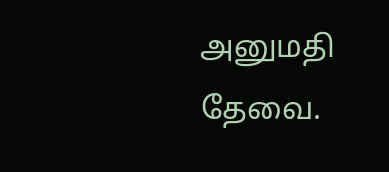அனுமதி தேவை.